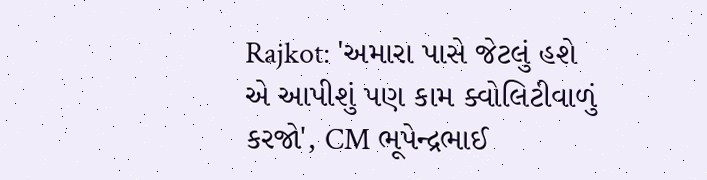Rajkot: 'અમારા પાસે જેટલું હશે એ આપીશું પણ કામ ક્વોલિટીવાળું કરજો', CM ભૂપેન્દ્રભાઈ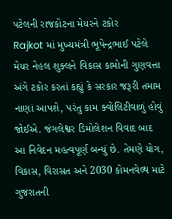પટેલની રાજકોટના મેયરને ટકોર
Rajkot માં મુખ્યમંત્રી ભૂપેન્દ્રભાઈ પટેલે મેયર નેહલ શુક્લને વિકાસ કામોની ગુણવત્તા અંગે ટકોર કરતાં કહ્યું કે સરકાર જરૂરી તમામ નાણાં આપશે, પરંતુ કામ ક્વોલિટીવાળું હોવું જોઈએ. જંગલેશ્વર ડિમોલેશન વિવાદ બાદ આ નિવેદન મહત્વપૂર્ણ બન્યું છે. તેમણે યોગ, વિકાસ, વિરાસત અને 2030 કોમનવેલ્થ માટે ગુજરાતની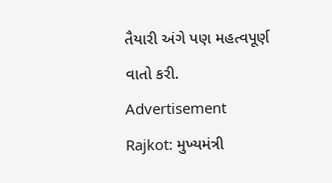તૈયારી અંગે પણ મહત્વપૂર્ણ વાતો કરી.
Advertisement
Rajkot: મુખ્યમંત્રી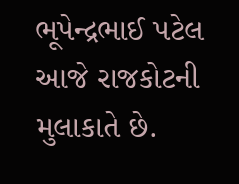ભૂપેન્દ્રભાઈ પટેલ આજે રાજકોટની મુલાકાતે છે.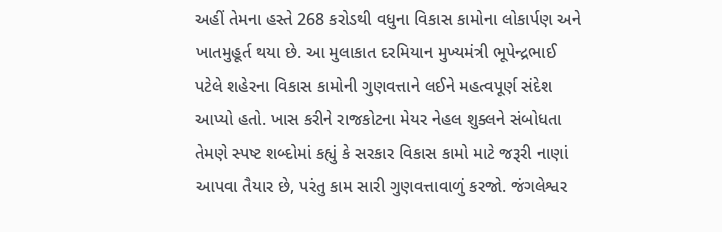અહીં તેમના હસ્તે 268 કરોડથી વધુના વિકાસ કામોના લોકાર્પણ અને ખાતમુહૂર્ત થયા છે. આ મુલાકાત દરમિયાન મુખ્યમંત્રી ભૂપેન્દ્રભાઈ પટેલે શહેરના વિકાસ કામોની ગુણવત્તાને લઈને મહત્વપૂર્ણ સંદેશ આપ્યો હતો. ખાસ કરીને રાજકોટના મેયર નેહલ શુક્લને સંબોધતા તેમણે સ્પષ્ટ શબ્દોમાં કહ્યું કે સરકાર વિકાસ કામો માટે જરૂરી નાણાં આપવા તૈયાર છે, પરંતુ કામ સારી ગુણવત્તાવાળું કરજો. જંગલેશ્વર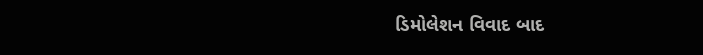ડિમોલેશન વિવાદ બાદ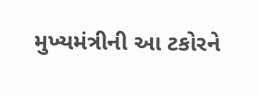મુખ્યમંત્રીની આ ટકોરને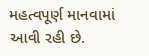મહત્વપૂર્ણ માનવામાં આવી રહી છે.